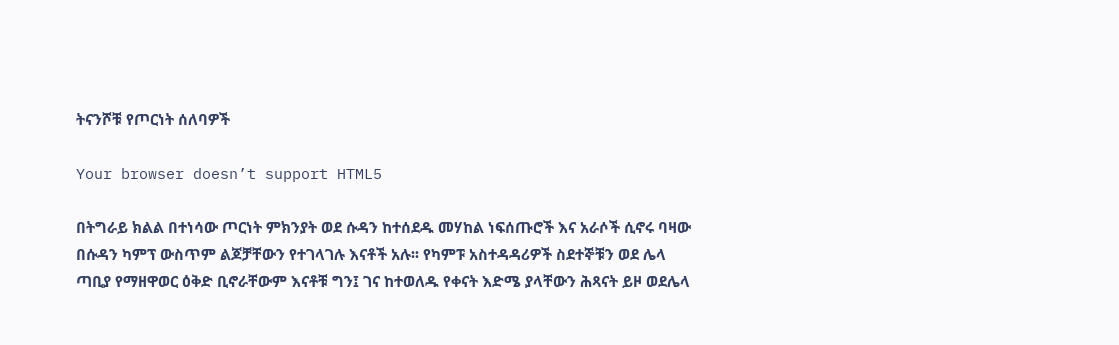ትናንሾቹ የጦርነት ሰለባዎች

Your browser doesn’t support HTML5

በትግራይ ክልል በተነሳው ጦርነት ምክንያት ወደ ሱዳን ከተሰደዱ መሃከል ነፍሰጡሮች እና አራሶች ሲኖሩ ባዛው በሱዳን ካምፕ ውስጥም ልጆቻቸውን የተገላገሉ እናቶች አሉ፡፡ የካምፑ አስተዳዳሪዎች ስደተኞቹን ወደ ሌላ ጣቢያ የማዘዋወር ዕቅድ ቢኖራቸውም እናቶቹ ግን፤ ገና ከተወለዱ የቀናት እድሜ ያላቸውን ሕጻናት ይዞ ወደሌላ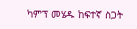ካምፕ መሄዱ ከፍተኛ ስጋት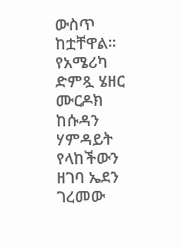ውስጥ ከቷቸዋል፡፡ የአሜሪካ ድምጿ ሄዘር ሙርዶክ ከሱዳን ሃምዳይት የላከችውን ዘገባ ኤደን ገረመው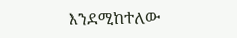እንደሚከተለው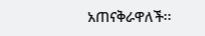አጠናቅራዋለች፡፡